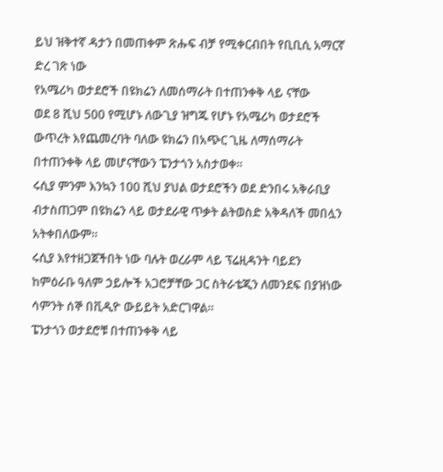ይህ ዝቅተኛ ዳታን በመጠቀም ጽሑፍ ብቻ የሚቀርብበት የቢቢሲ አማርኛ ድረ ገጽ ነው
የአሜሪካ ወታደሮች በዩክሬን ለመሰማራት በተጠንቀቅ ላይ ናቸው
ወደ 8 ሺህ 500 የሚሆኑ ለውጊያ ዝግጁ የሆኑ የአሜሪካ ወታደሮች ውጥረት እየጨመረባት ባለው ዩክሬን በአጭር ጊዜ ለማሰማራት በተጠንቀቅ ላይ መሆናቸውን ፔንታጎን አስታወቀ።
ሩሲያ ምንም እንኳን 100 ሺህ ያህል ወታደሮችን ወደ ድንበሩ አቅራቢያ ብታስጠጋም በዩክሬን ላይ ወታደራዊ ጥቃት ልትወስድ አቅዳለች መበሏን አትቀበለውም።
ሩሲያ እየተዘጋጀችበት ነው ባሉት ወረራም ላይ ፕሬዚዳንት ባይደን ከምዕራቡ ዓለም ኃይሎች አጋሮቻቸው ጋር ስትራቴጂን ለመንደፍ በያዝነው ሳምንት ሰኞ በቪዲዮ ውይይት አድርገዋል።
ፔንታጎን ወታደሮቹ በተጠንቀቅ ላይ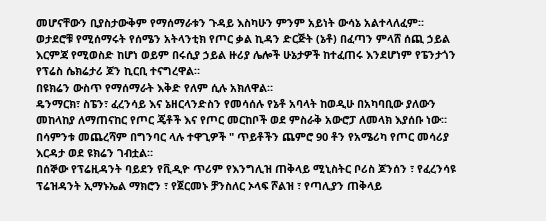መሆናቸውን ቢያስታውቅም የማሰማራቱን ጉዳይ እስካሁን ምንም አይነት ውሳኔ አልተላለፈም።
ወታደሮቹ የሚሰማሩት የሰሜን አትላንቲክ የጦር ቃል ኪዳን ድርጅት (ኔቶ) በፈጣን ምላሸ ሰጪ ኃይል እርምጃ የሚወስድ ከሆነ ወይም በሩሲያ ኃይል ዙሪያ ሌሎች ሁኔታዎች ከተፈጠሩ እንደሆነም የፔንታጎን የፕሬስ ሴክሬታሪ ጆን ኪርቢ ተናግረዋል።
በዩክሬን ውስጥ የማሰማራት እቅድ የለም ሲሉ አክለዋል።
ዴንማርክ፣ ስፔን፣ ፈረንሳይ እና ኔዘርላንድስን የመሳሰሉ የኔቶ አባላት ከወዲሁ በአካባቢው ያለውን መከላከያ ለማጠናከር የጦር ጄቶች እና የጦር መርከቦች ወደ ምስራቅ አውሮፓ ለመላክ እያሰቡ ነው።
በሳምንቱ መጨረሻም በግንባር ላሉ ተዋጊዎች " ጥይቶችን ጨምሮ 90 ቶን የአሜሪካ የጦር መሳሪያ እርዳታ ወደ ዩክሬን ገብቷል።
በሰኞው የፕሬዚዳንት ባይደን የቪዲዮ ጥሪም የእንግሊዝ ጠቅላይ ሚኒስትር ቦሪስ ጆንሰን ፣ የፈረንሳዩ ፕሬዝዳንት ኢማኑኤል ማክሮን ፣ የጀርመኑ ቻንስለር ኦላፍ ሾልዝ ፣ የጣሊያን ጠቅላይ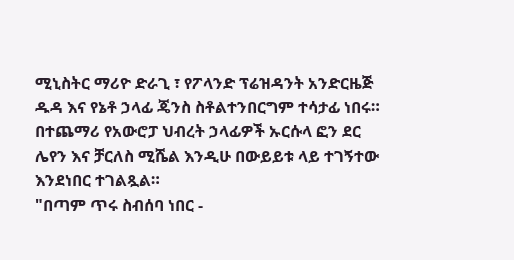ሚኒስትር ማሪዮ ድራጊ ፣ የፖላንድ ፕሬዝዳንት አንድርዜጅ ዱዳ እና የኔቶ ኃላፊ ጄንስ ስቶልተንበርግም ተሳታፊ ነበሩ።
በተጨማሪ የአውሮፓ ህብረት ኃላፊዎች ኡርሱላ ፎን ደር ሌየን እና ቻርለስ ሚሼል እንዲሁ በውይይቱ ላይ ተገኝተው እንደነበር ተገልጿል።
"በጣም ጥሩ ስብሰባ ነበር -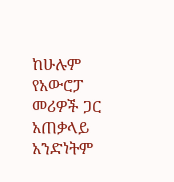ከሁሉም የአውሮፓ መሪዎች ጋር አጠቃላይ አንድነትም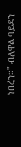ነበረን።" ብለዋል ባይደን